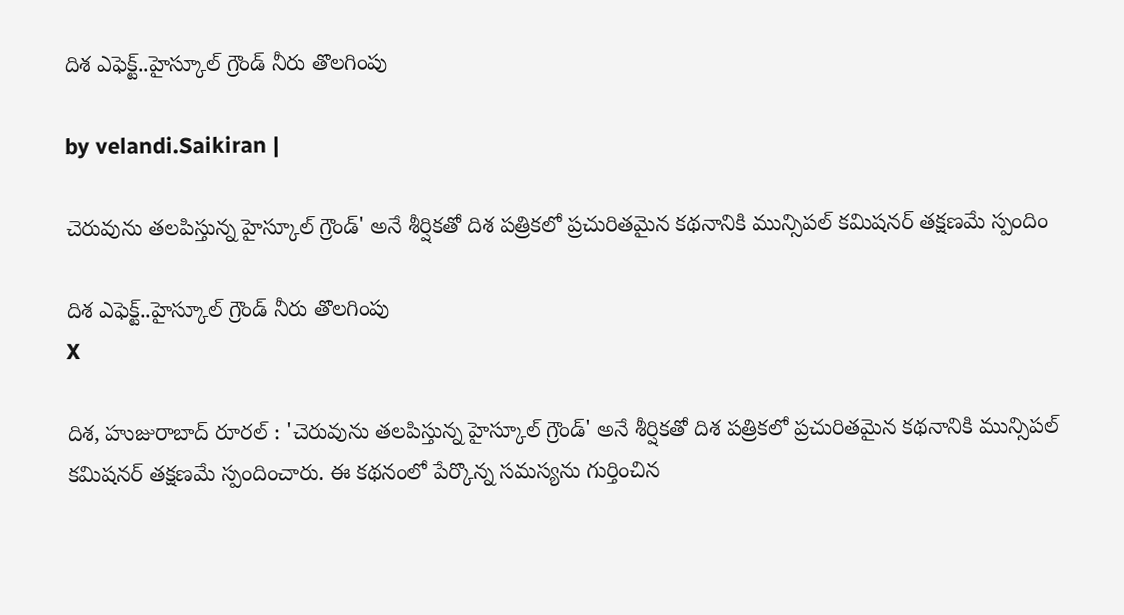దిశ ఎఫెక్ట్..హైస్కూల్ గ్రౌండ్ నీరు తొలగింపు

by velandi.Saikiran |

చెరువును తలపిస్తున్న హైస్కూల్ గ్రౌండ్' అనే శీర్షికతో దిశ పత్రికలో ప్రచురితమైన కథనానికి మున్సిపల్ కమిషనర్ తక్షణమే స్పందిం

దిశ ఎఫెక్ట్..హైస్కూల్ గ్రౌండ్ నీరు తొలగింపు
X

దిశ, హుజురాబాద్ రూరల్ : 'చెరువును తలపిస్తున్న హైస్కూల్ గ్రౌండ్' అనే శీర్షికతో దిశ పత్రికలో ప్రచురితమైన కథనానికి మున్సిపల్ కమిషనర్ తక్షణమే స్పందించారు. ఈ కథనంలో పేర్కొన్న సమస్యను గుర్తించిన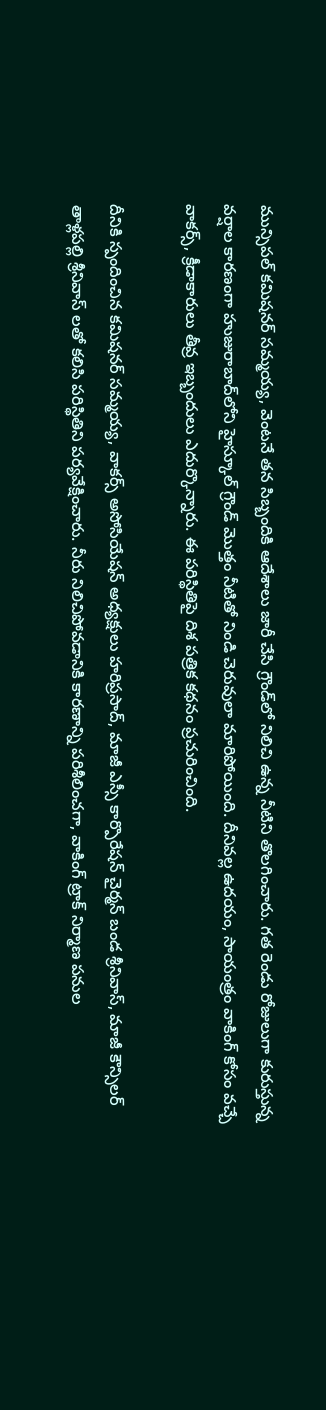మున్సిపల్ కమిషనర్ సమ్మయ్య, వెంటనే తన సిబ్బందికి ఆదేశాలు జారీ చేసి గ్రౌండ్‌లో నిలిచి ఉన్న నీటిని తొలగించారు. గత రెండు రోజులుగా కురుస్తున్న వర్షాల కారణంగా హుజురాబాద్‌లోని హైస్కూల్ గ్రౌండ్ మొత్తం నీటితో నిండి చెరువులా మారిపోయింది. దీనివల్ల ఉదయం, సాయంత్రం వాకింగ్ కోసం వచ్చే వాకర్స్, క్రీడాకారులు తీవ్ర ఇబ్బందులు ఎదుర్కొన్నారు. ఈ పరిస్థితిపై దిశ పత్రిక కథనం ప్రచురించింది.

దీనికి స్పందించిన కమిషనర్ సమ్మయ్య, వాకర్స్ అసోసియేషన్ అధ్యక్షులు హరిప్రసాద్, మాజీ ఎస్సీ కార్పొరేషన్ చైర్మన్ బండ శ్రీనివాస్, మాజీ కౌన్సిలర్ తాళ్లపల్లి శ్రీనివాస్ లతో కలిసి పరిస్థితిని పర్యవేక్షించారు. నీరు నిలిచిపోవడానికి కారణాన్ని పరిశీలించగా, వాకింగ్ ట్రాక్ నిర్మాణ పనుల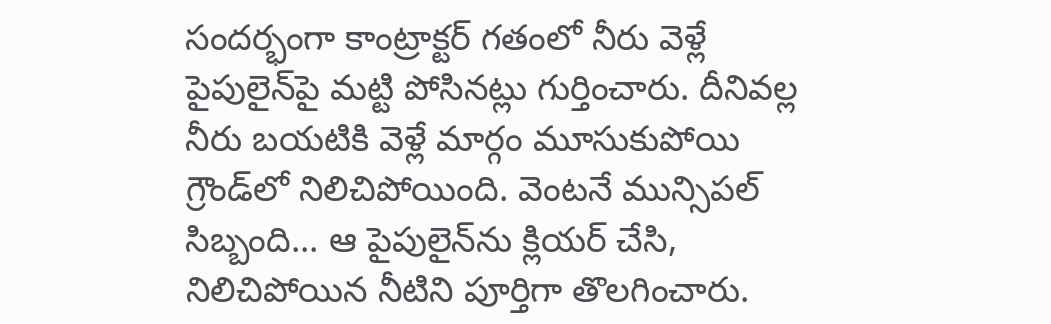సందర్భంగా కాంట్రాక్టర్ గతంలో నీరు వెళ్లే పైపులైన్‌పై మట్టి పోసినట్లు గుర్తించారు. దీనివల్ల నీరు బయటికి వెళ్లే మార్గం మూసుకుపోయి గ్రౌండ్‌లో నిలిచిపోయింది. వెంటనే మున్సిపల్ సిబ్బంది... ఆ పైపులైన్‌ను క్లియర్ చేసి, నిలిచిపోయిన నీటిని పూర్తిగా తొలగించారు.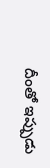దీంతో ఇప్పుడు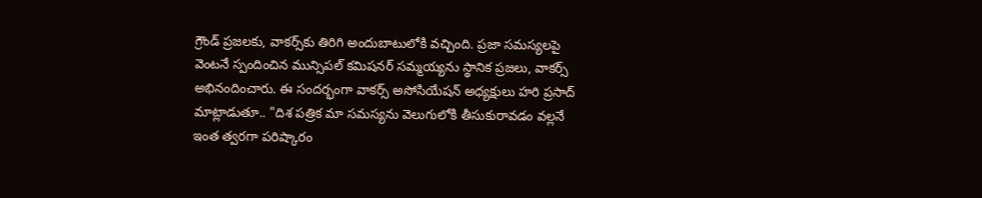గ్రౌండ్ ప్రజలకు, వాకర్స్‌కు తిరిగి అందుబాటులోకి వచ్చింది. ప్రజా సమస్యలపై వెంటనే స్పందించిన మున్సిపల్ కమిషనర్ సమ్మయ్యను స్థానిక ప్రజలు, వాకర్స్ అభినందించారు. ఈ సందర్భంగా వాకర్స్ అసోసియేషన్ అధ్యక్షులు హరి ప్రసాద్ మాట్లాడుతూ.. "దిశ పత్రిక మా సమస్యను వెలుగులోకి తీసుకురావడం వల్లనే ఇంత త్వరగా పరిష్కారం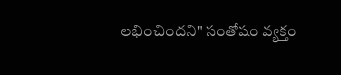లభించిందని" సంతోషం వ్యక్తం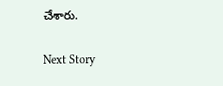చేశారు.

Next Story